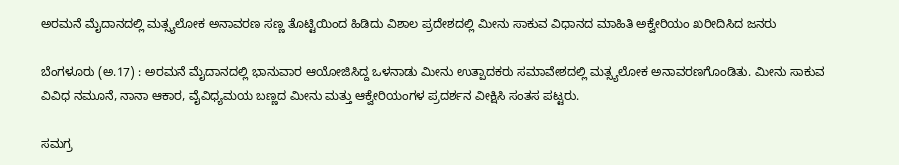ಅರಮನೆ ಮೈದಾನದಲ್ಲಿ ಮತ್ಸ್ಯಲೋಕ ಅನಾವರಣ ಸಣ್ಣ ತೊಟ್ಟಿಯಿಂದ ಹಿಡಿದು ವಿಶಾಲ ಪ್ರದೇಶದಲ್ಲಿ ಮೀನು ಸಾಕುವ ವಿಧಾನದ ಮಾಹಿತಿ ಅಕ್ವೇರಿಯಂ ಖರೀದಿಸಿದ ಜನರು

ಬೆಂಗಳೂರು (ಅ.17) : ಅರಮನೆ ಮೈದಾನದಲ್ಲಿ ಭಾನುವಾರ ಆಯೋಜಿಸಿದ್ದ ಒಳನಾಡು ಮೀನು ಉತ್ಪಾದಕರು ಸಮಾವೇಶದಲ್ಲಿ ಮತ್ಸ್ಯಲೋಕ ಅನಾವರಣಗೊಂಡಿತು. ಮೀನು ಸಾಕುವ ವಿವಿಧ ನಮೂನೆ, ನಾನಾ ಆಕಾರ, ವೈವಿಧ್ಯಮಯ ಬಣ್ಣದ ಮೀನು ಮತ್ತು ಆಕ್ವೇರಿಯಂಗಳ ಪ್ರದರ್ಶನ ವೀಕ್ಷಿಸಿ ಸಂತಸ ಪಟ್ಟರು.

ಸಮಗ್ರ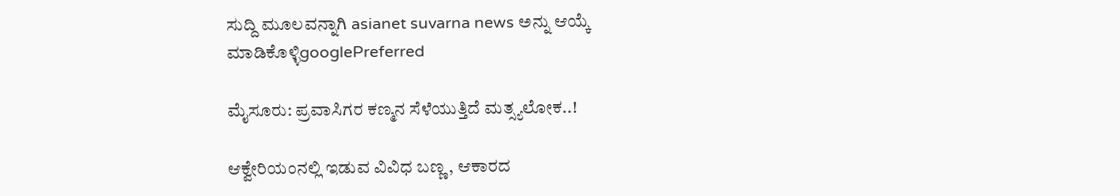ಸುದ್ದಿ ಮೂಲವನ್ನಾಗಿ asianet suvarna news ಅನ್ನು ಆಯ್ಕೆ ಮಾಡಿಕೊಳ್ಳಿgooglePreferred

ಮೈಸೂರು: ಪ್ರವಾಸಿಗರ ಕಣ್ಮನ ಸೆಳೆಯುತ್ತಿದೆ ಮತ್ಸ್ಯಲೋಕ..!

ಆಕ್ವೇರಿಯಂನಲ್ಲಿ ಇಡುವ ವಿವಿಧ ಬಣ್ಣ, ಆಕಾರದ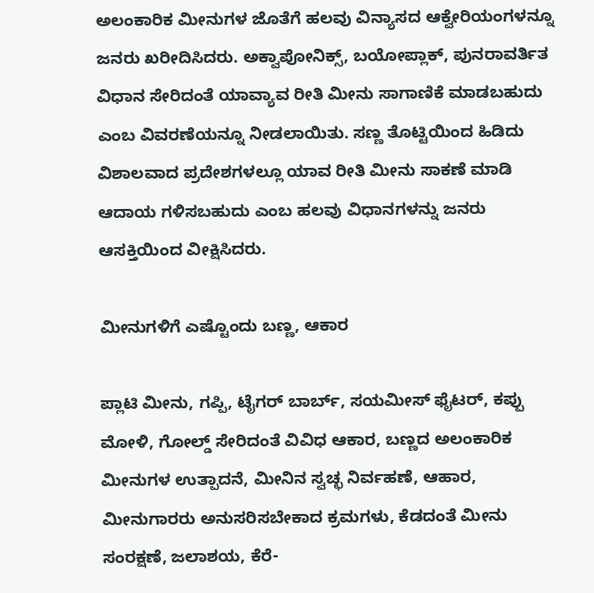ಅಲಂಕಾರಿಕ ಮೀನುಗಳ ಜೊತೆಗೆ ಹಲವು ವಿನ್ಯಾಸದ ಆಕ್ವೇರಿಯಂಗಳನ್ನೂ ಜನರು ಖರೀದಿಸಿದರು. ಅಕ್ವಾಪೋನಿಕ್ಸ್‌, ಬಯೋಪ್ಲಾಕ್‌, ಪುನರಾವರ್ತಿತ ವಿಧಾನ ಸೇರಿದಂತೆ ಯಾವ್ಯಾವ ರೀತಿ ಮೀನು ಸಾಗಾಣಿಕೆ ಮಾಡಬಹುದು ಎಂಬ ವಿವರಣೆಯನ್ನೂ ನೀಡಲಾಯಿತು. ಸಣ್ಣ ತೊಟ್ಟಿಯಿಂದ ಹಿಡಿದು ವಿಶಾಲವಾದ ಪ್ರದೇಶಗಳಲ್ಲೂ ಯಾವ ರೀತಿ ಮೀನು ಸಾಕಣೆ ಮಾಡಿ ಆದಾಯ ಗಳಿಸಬಹುದು ಎಂಬ ಹಲವು ವಿಧಾನಗಳನ್ನು ಜನರು ಆಸಕ್ತಿಯಿಂದ ವೀಕ್ಷಿಸಿದರು.

ಮೀನುಗಳಿಗೆ ಎಷ್ಟೊಂದು ಬಣ್ಣ, ಆಕಾರ

ಪ್ಲಾಟಿ ಮೀನು, ಗಪ್ಪಿ, ಟೈಗರ್‌ ಬಾರ್ಬ್‌, ಸಯಮೀಸ್‌ ಫೈಟರ್‌, ಕಪ್ಪು ಮೋಳಿ, ಗೋಲ್ಡ್‌ ಸೇರಿದಂತೆ ವಿವಿಧ ಆಕಾರ, ಬಣ್ಣದ ಅಲಂಕಾರಿಕ ಮೀನುಗಳ ಉತ್ಪಾದನೆ, ಮೀನಿನ ಸ್ವಚ್ಛ ನಿರ್ವಹಣೆ, ಆಹಾರ, ಮೀನುಗಾರರು ಅನುಸರಿಸಬೇಕಾದ ಕ್ರಮಗಳು, ಕೆಡದಂತೆ ಮೀನು ಸಂರಕ್ಷಣೆ, ಜಲಾಶಯ, ಕೆರೆ-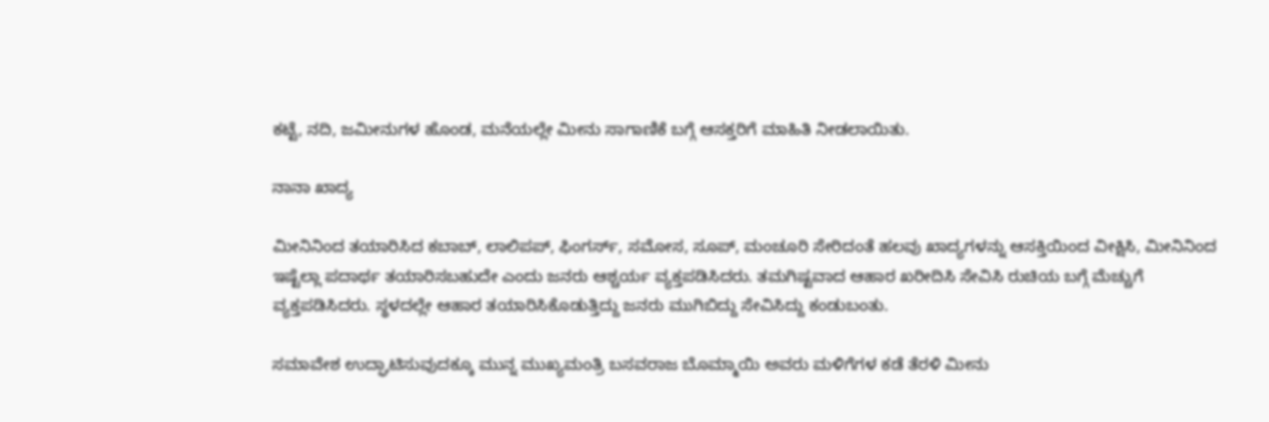ಕಟ್ಟೆ, ನದಿ, ಜಮೀನುಗಳ ಹೊಂಡ, ಮನೆಯಲ್ಲೇ ಮೀನು ಸಾಗಾಣಿಕೆ ಬಗ್ಗೆ ಆಸಕ್ತರಿಗೆ ಮಾಹಿತಿ ನೀಡಲಾಯಿತು.

ನಾನಾ ಖಾದ್ಯ

ಮೀನಿನಿಂದ ತಯಾರಿಸಿದ ಕಬಾಬ್‌, ಲಾಲಿಪಪ್‌, ಫಿಂಗರ್ಸ್‌, ಸಮೋಸ, ಸೂಪ್‌, ಮಂಚೂರಿ ಸೇರಿದಂತೆ ಹಲವು ಖಾದ್ಯಗಳನ್ನು ಆಸಕ್ತಿಯಿಂದ ವೀಕ್ಷಿಸಿ, ಮೀನಿನಿಂದ ಇಷ್ಟೆಲ್ಲಾ ಪದಾರ್ಥ ತಯಾರಿಸಬಹುದೇ ಎಂದು ಜನರು ಆಶ್ಚರ್ಯ ವ್ಯಕ್ತಪಡಿಸಿದರು. ತಮಗಿಷ್ಟವಾದ ಆಹಾರ ಖರೀದಿಸಿ ಸೇವಿಸಿ ರುಚಿಯ ಬಗ್ಗೆ ಮೆಚ್ಚುಗೆ ವ್ಯಕ್ತಪಡಿಸಿದರು. ಸ್ಥಳದಲ್ಲೇ ಆಹಾರ ತಯಾರಿಸಿಕೊಡುತ್ತಿದ್ದು ಜನರು ಮುಗಿಬಿದ್ದು ಸೇವಿಸಿದ್ದು ಕಂಡುಬಂತು.

ಸಮಾವೇಶ ಉದ್ಘಾಟಿಸುವುದಕ್ಕೂ ಮುನ್ನ ಮುಖ್ಯಮಂತ್ರಿ ಬಸವರಾಜ ಬೊಮ್ಮಾಯಿ ಅವರು ಮಳಿಗೆಗಳ ಕಡೆ ತೆರಳಿ ಮೀನು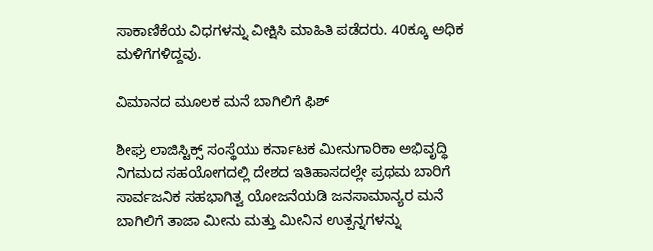ಸಾಕಾಣಿಕೆಯ ವಿಧಗಳನ್ನು ವೀಕ್ಷಿಸಿ ಮಾಹಿತಿ ಪಡೆದರು. 40ಕ್ಕೂ ಅಧಿಕ ಮಳಿಗೆಗಳಿದ್ದವು.

ವಿಮಾನದ ಮೂಲಕ ಮನೆ ಬಾಗಿಲಿಗೆ ಫಿಶ್‌

ಶೀಘ್ರ ಲಾಜಿಸ್ಟಿಕ್ಸ್‌ ಸಂಸ್ಥೆಯು ಕರ್ನಾಟಕ ಮೀನುಗಾರಿಕಾ ಅಭಿವೃದ್ಧಿ ನಿಗಮದ ಸಹಯೋಗದಲ್ಲಿ ದೇಶದ ಇತಿಹಾಸದಲ್ಲೇ ಪ್ರಥಮ ಬಾರಿಗೆ ಸಾರ್ವಜನಿಕ ಸಹಭಾಗಿತ್ವ ಯೋಜನೆಯಡಿ ಜನಸಾಮಾನ್ಯರ ಮನೆ ಬಾಗಿಲಿಗೆ ತಾಜಾ ಮೀನು ಮತ್ತು ಮೀನಿನ ಉತ್ಪನ್ನಗಳನ್ನು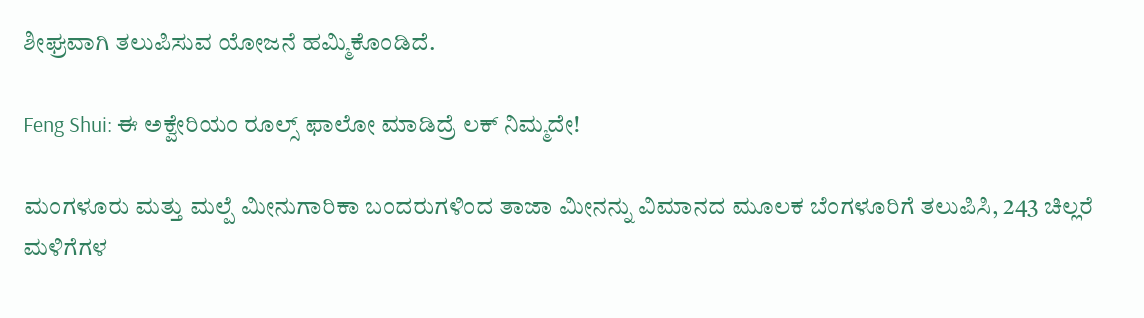ಶೀಘ್ರವಾಗಿ ತಲುಪಿಸುವ ಯೋಜನೆ ಹಮ್ಮಿಕೊಂಡಿದೆ.

Feng Shui: ಈ ಅಕ್ವೇರಿಯಂ ರೂಲ್ಸ್ ಫಾಲೋ ಮಾಡಿದ್ರೆ ಲಕ್ ನಿಮ್ಮದೇ!

ಮಂಗಳೂರು ಮತ್ತು ಮಲ್ಪೆ ಮೀನುಗಾರಿಕಾ ಬಂದರುಗಳಿಂದ ತಾಜಾ ಮೀನನ್ನು ವಿಮಾನದ ಮೂಲಕ ಬೆಂಗಳೂರಿಗೆ ತಲುಪಿಸಿ, 243 ಚಿಲ್ಲರೆ ಮಳಿಗೆಗಳ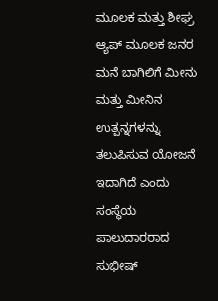ಮೂಲಕ ಮತ್ತು ಶೀಘ್ರ ಆ್ಯಪ್‌ ಮೂಲಕ ಜನರ ಮನೆ ಬಾಗಿಲಿಗೆ ಮೀನು ಮತ್ತು ಮೀನಿನ ಉತ್ಪನ್ನಗಳನ್ನು ತಲುಪಿಸುವ ಯೋಜನೆ ಇದಾಗಿದೆ ಎಂದು ಸಂಸ್ಥೆಯ ಪಾಲುದಾರರಾದ ಸುಭೀಷ್‌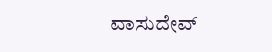ವಾಸುದೇವ್‌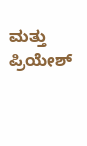ಮತ್ತು ಪ್ರಿಯೇಶ್‌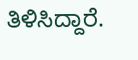ತಿಳಿಸಿದ್ದಾರೆ.